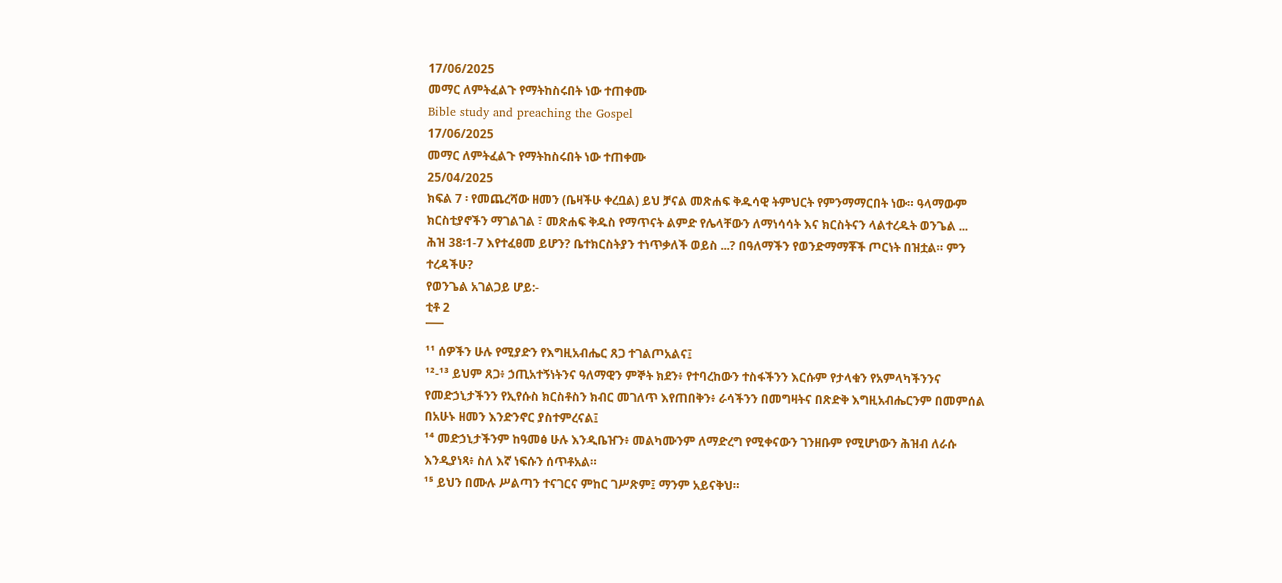17/06/2025
መማር ለምትፈልጉ የማትከስሩበት ነው ተጠቀሙ
Bible study and preaching the Gospel
17/06/2025
መማር ለምትፈልጉ የማትከስሩበት ነው ተጠቀሙ
25/04/2025
ክፍል 7 ፡ የመጨረሻው ዘመን (ቤዛችሁ ቀረቧል) ይህ ቻናል መጽሐፍ ቅዱሳዊ ትምህርት የምንማማርበት ነው። ዓላማውም ክርስቲያኖችን ማገልገል ፣ መጽሐፍ ቅዱስ የማጥናት ልምድ የሌላቸውን ለማነሳሳት እና ክርስትናን ላልተረዱት ወንጌል ...
ሕዝ 38፡1-7 እየተፈፀመ ይሆን? ቤተክርስትያን ተነጥቃለች ወይስ ...? በዓለማችን የወንድማማቾች ጦርነት በዝቷል። ምን ተረዳችሁ?
የወንጌል አገልጋይ ሆይ:-
ቲቶ 2
¯¯¯
¹¹ ሰዎችን ሁሉ የሚያድን የእግዚአብሔር ጸጋ ተገልጦአልና፤
¹²-¹³ ይህም ጸጋ፥ ኃጢአተኝነትንና ዓለማዊን ምኞት ክደን፥ የተባረከውን ተስፋችንን እርሱም የታላቁን የአምላካችንንና የመድኃኒታችንን የኢየሱስ ክርስቶስን ክብር መገለጥ እየጠበቅን፥ ራሳችንን በመግዛትና በጽድቅ እግዚአብሔርንም በመምሰል በአሁኑ ዘመን እንድንኖር ያስተምረናል፤
¹⁴ መድኃኒታችንም ከዓመፅ ሁሉ እንዲቤዠን፥ መልካሙንም ለማድረግ የሚቀናውን ገንዘቡም የሚሆነውን ሕዝብ ለራሱ እንዲያነጻ፥ ስለ እኛ ነፍሱን ሰጥቶአል።
¹⁵ ይህን በሙሉ ሥልጣን ተናገርና ምከር ገሥጽም፤ ማንም አይናቅህ።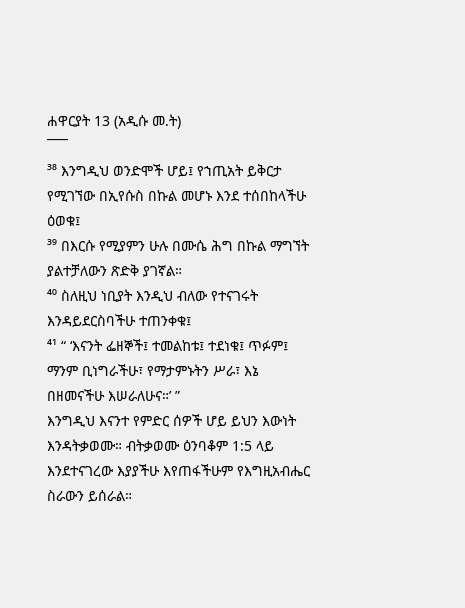ሐዋርያት 13 (አዲሱ መ.ት)
¯¯¯
³⁸ እንግዲህ ወንድሞች ሆይ፤ የኀጢአት ይቅርታ የሚገኘው በኢየሱስ በኩል መሆኑ እንደ ተሰበከላችሁ ዕወቁ፤
³⁹ በእርሱ የሚያምን ሁሉ በሙሴ ሕግ በኩል ማግኘት ያልተቻለውን ጽድቅ ያገኛል።
⁴⁰ ስለዚህ ነቢያት እንዲህ ብለው የተናገሩት እንዳይደርስባችሁ ተጠንቀቁ፤
⁴¹ “ ‘እናንት ፌዘኞች፤ ተመልከቱ፤ ተደነቁ፤ ጥፉም፤ ማንም ቢነግራችሁ፣ የማታምኑትን ሥራ፣ እኔ በዘመናችሁ እሠራለሁና።’ ”
እንግዲህ እናንተ የምድር ሰዎች ሆይ ይህን እውነት እንዳትቃወሙ። ብትቃወሙ ዕንባቆም 1:5 ላይ እንደተናገረው እያያችሁ እየጠፋችሁም የእግዚአብሔር ስራውን ይሰራል።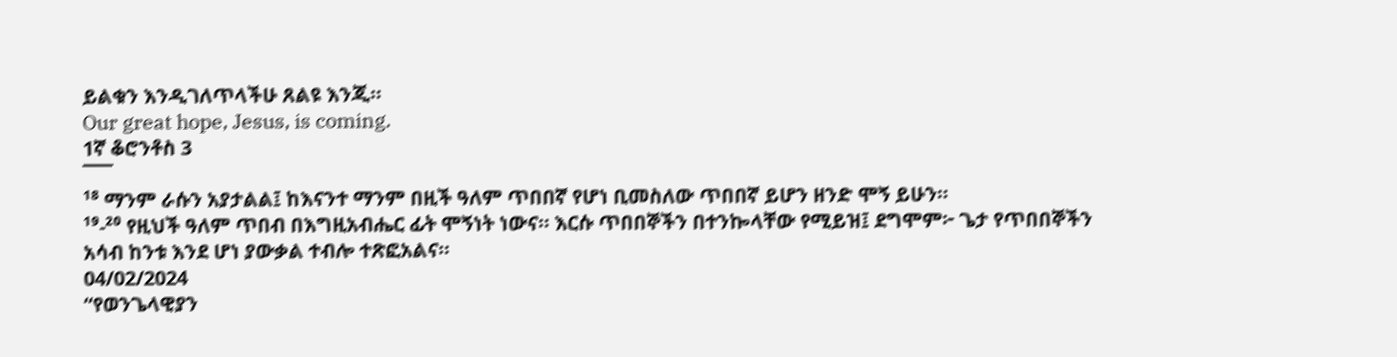ይልቁን እንዲገለጥላችሁ ጸልዩ እንጂ።
Our great hope, Jesus, is coming.
1ኛ ቆሮንቶስ 3
¯¯¯
¹⁸ ማንም ራሱን አያታልል፤ ከእናንተ ማንም በዚች ዓለም ጥበበኛ የሆነ ቢመስለው ጥበበኛ ይሆን ዘንድ ሞኝ ይሁን።
¹⁹-²⁰ የዚህች ዓለም ጥበብ በእግዚአብሔር ፊት ሞኝነት ነውና። እርሱ ጥበበኞችን በተንኰላቸው የሚይዝ፤ ደግሞም፦ ጌታ የጥበበኞችን አሳብ ከንቱ እንደ ሆነ ያውቃል ተብሎ ተጽፎአልና።
04/02/2024
“የወንጌላዊያን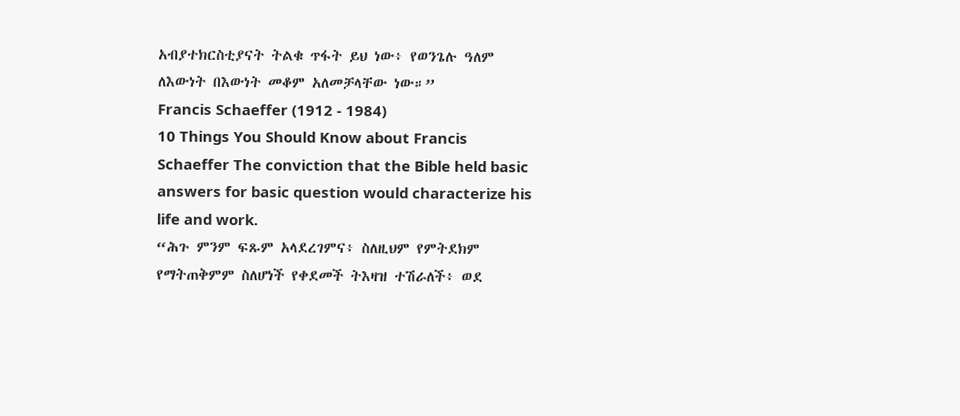አብያተክርስቲያናት ትልቁ ጥፋት ይህ ነው፥ የወንጌሉ ዓለም ለእውነት በእውነት መቆም አለመቻላቸው ነው።”
Francis Schaeffer (1912 - 1984)
10 Things You Should Know about Francis Schaeffer The conviction that the Bible held basic answers for basic question would characterize his life and work.
“ሕጉ ምንም ፍጹም አላደረገምና፥ ስለዚህም የምትደክም የማትጠቅምም ስለሆነች የቀደመች ትእዛዝ ተሽራለች፥ ወደ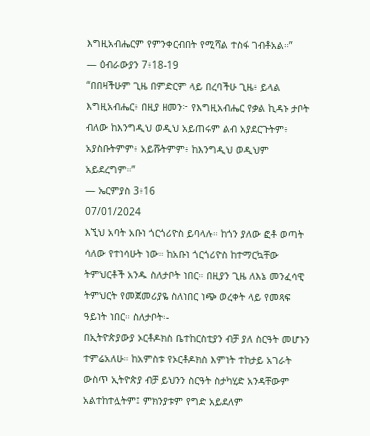እግዚአብሔርም የምንቀርብበት የሚሻል ተስፋ ገብቶአል።”
— ዕብራውያን 7፥18-19
“በበዛችሁም ጊዜ በምድርም ላይ በረባችሁ ጊዜ፥ ይላል እግዚአብሔር፥ በዚያ ዘመን፦ የእግዚአብሔር የቃል ኪዳኑ ታቦት ብለው ከእንግዲህ ወዲህ አይጠሩም ልብ አያደርጉትም፥ አያስቡትምም፥ አይሹትምም፥ ከእንግዲህ ወዲህም አይደረግም።”
— ኤርምያስ 3፥16
07/01/2024
እኚህ አባት አቡነ ጎርጎሪዮስ ይባላሉ። ከጎን ያለው ፎቶ ወጣት ሳለው የተነሳሁት ነው። ከአቡነ ጎርጎሪዮስ ከተማርኳቸው ትምህርቶች አንዱ ስለታቦት ነበር። በዚያን ጊዜ ለእኔ መንፈሳዊ ትምህርት የመጀመሪያዬ ስለነበር ነጭ ወረቀት ላይ የመጻፍ ዓይነት ነበር። ስለታቦት፡-
በኢትዮጵያውያ ኦርቶዶክስ ቤተከርስቲያን ብቻ ያለ ስርዓት መሆኑን ተምሬአለሁ። ከአምስቱ የኦርቶዶክስ እምነት ተከታይ አገራት ውስጥ ኢትዮጵያ ብቻ ይህንን ስርዓት ስታካሂድ አንዳቸውም አልተከተሏትም፤ ምክንያቱም የግድ አይደለም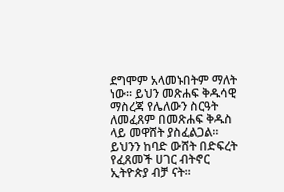ደግሞም አላመኑበትም ማለት ነው። ይህን መጽሐፍ ቅዱሳዊ ማስረጃ የሌለውን ስርዓት ለመፈጸም በመጽሐፍ ቅዱስ ላይ መዋሸት ያስፈልጋል። ይህንን ከባድ ውሸት በድፍረት የፈጸመች ሀገር ብትኖር ኢትዮጵያ ብቻ ናት።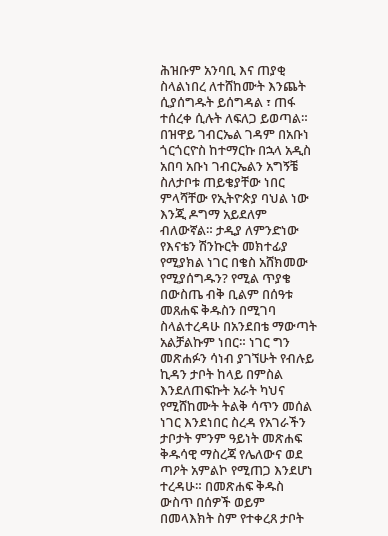ሕዝቡም አንባቢ እና ጠያቂ ስላልነበረ ለተሸከሙት እንጨት ሲያሰግዱት ይሰግዳል ፣ ጠፋ ተሰረቀ ሲሉት ለፍለጋ ይወጣል። በዝዋይ ገብርኤል ገዳም በአቡነ ጎርጎርዮስ ከተማርኩ በኋላ አዲስ አበባ አቡነ ገብርኤልን አግኝቼ ስለታቦቱ ጠይቄያቸው ነበር ምላሻቸው የኢትዮጵያ ባህል ነው እንጂ ዶግማ አይደለም ብለውኛል። ታዲያ ለምንድነው የእናቴን ሽንኩርት መክተፊያ የሚያክል ነገር በቄስ አሸክመው የሚያሰግዱን? የሚል ጥያቄ በውስጤ ብቅ ቢልም በሰዓቱ መጸሐፍ ቅዱስን በሚገባ ስላልተረዳሁ በአንደበቴ ማውጣት አልቻልኩም ነበር። ነገር ግን መጽሐፉን ሳነብ ያገኘሁት የብሉይ ኪዳን ታቦት ከላይ በምስል እንደለጠፍኩት አራት ካህና የሚሸከሙት ትልቅ ሳጥን መሰል ነገር እንደነበር ስረዳ የአገራችን ታቦታት ምንም ዓይነት መጽሐፍ ቅዱሳዊ ማስረጃ የሌለውና ወደ ጣዖት አምልኮ የሚጠጋ እንደሆነ ተረዳሁ። በመጽሐፍ ቅዱስ ውስጥ በሰዎች ወይም በመላእክት ስም የተቀረጸ ታቦት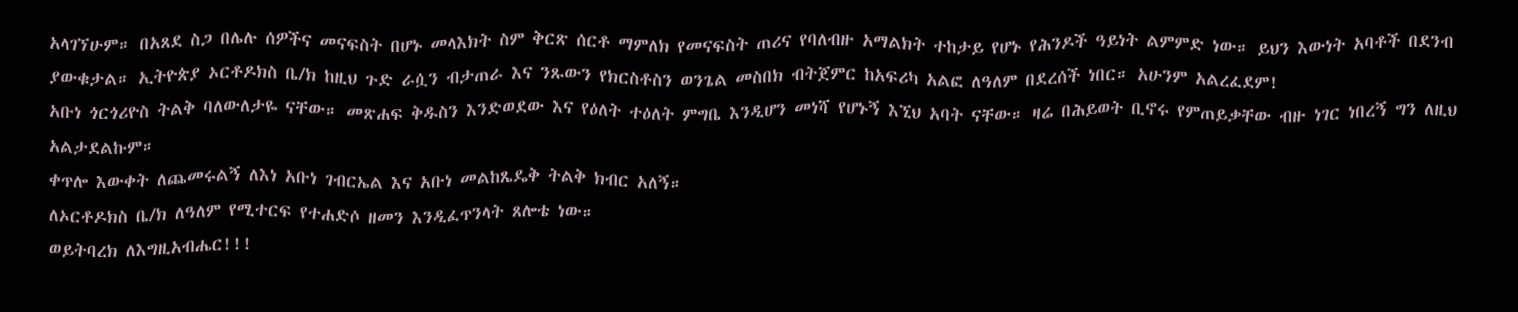አላገኘሁም። በአጸደ ስጋ በሌሉ ሰዎችና መናፍስት በሆኑ መላእክት ስም ቅርጽ ሰርቶ ማምለክ የመናፍስት ጠሪና የባለብዙ አማልክት ተከታይ የሆኑ የሕንዶች ዓይነት ልምምድ ነው። ይህን እውነት አባቶች በደንብ ያውቁታል። ኢትዮጵያ ኦርቶዶክስ ቤ/ክ ከዚህ ጉድ ራሷን ብታጠራ እና ንጹውን የክርስቶስን ወንጌል መስበክ ብትጀምር ከአፍሪካ አልፎ ለዓለም በደረሰች ነበር። አሁንም አልረፈደም!
አቡነ ጎርጎሪዮስ ትልቅ ባለውለታዬ ናቸው። መጽሐፍ ቅዱስን እንድወደው እና የዕለት ተዕለት ምግቤ እንዲሆን መነሻ የሆኑኝ እኚህ አባት ናቸው። ዛሬ በሕይወት ቢኖሩ የምጠይቃቸው ብዙ ነገር ነበረኝ ግን ለዚህ አልታደልኩም።
ቀጥሎ እውቀት ለጨመሩልኝ ለእነ አቡነ ገብርኤል እና አቡነ መልከጼዴቅ ትልቅ ክብር አለኝ።
ለኦርቶዶክስ ቤ/ክ ለዓለም የሚተርፍ የተሐድሶ ዘመን እንዲፈጥንላት ጸሎቴ ነው።
ወይትባረክ ለእግዚአብሔር!!!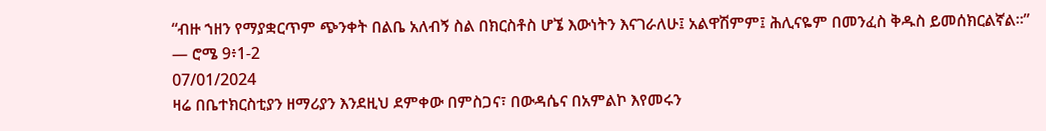“ብዙ ኀዘን የማያቋርጥም ጭንቀት በልቤ አለብኝ ስል በክርስቶስ ሆኜ እውነትን እናገራለሁ፤ አልዋሽምም፤ ሕሊናዬም በመንፈስ ቅዱስ ይመሰክርልኛል።”
— ሮሜ 9፥1-2
07/01/2024
ዛሬ በቤተክርስቲያን ዘማሪያን እንደዚህ ደምቀው በምስጋና፣ በውዳሴና በአምልኮ እየመሩን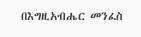በእግዚአብሔር መንፈስ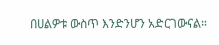በሀልዎቱ ውስጥ እንድንሆን አድርገውናል።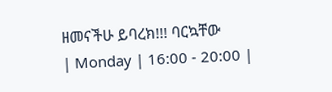ዘመናችሁ ይባረክ!!! ባርኳቸው
| Monday | 16:00 - 20:00 |